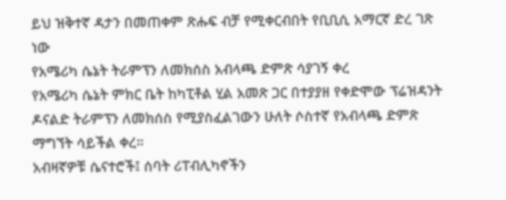ይህ ዝቅተኛ ዳታን በመጠቀም ጽሑፍ ብቻ የሚቀርብበት የቢቢሲ አማርኛ ድረ ገጽ ነው
የአሜሪካ ሴኔት ትራምፕን ለመክሰስ አብላጫ ድምጽ ሳያገኝ ቀረ
የአሜሪካ ሴኔት ምክር ቤት ከካፒቶል ሂል አመጽ ጋር በተያያዘ የቀድሞው ፕሬዝዳንት ዶናልድ ትራምፕን ለመክሰስ የሚያስፈልገውን ሁለት ሶስተኛ የአብላጫ ድምጽ ማግኘት ሳይችል ቀረ።
አብዛኛዎቹ ሴናተሮች፤ ሰባት ሪፐብሊካኖችን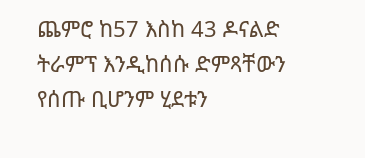ጨምሮ ከ57 እስከ 43 ዶናልድ ትራምፕ እንዲከሰሱ ድምጻቸውን የሰጡ ቢሆንም ሂደቱን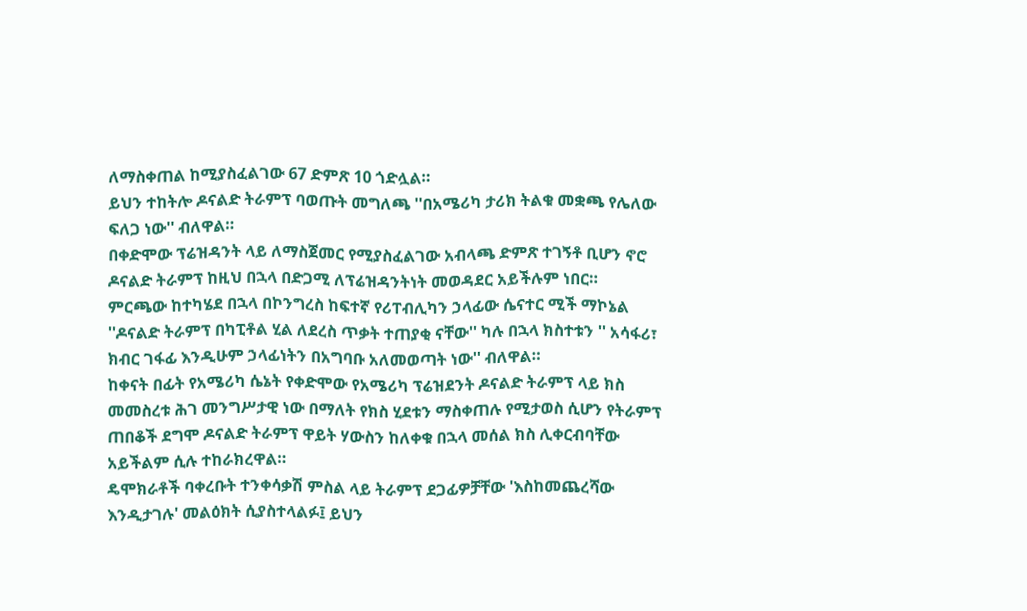ለማስቀጠል ከሚያስፈልገው 67 ድምጽ 10 ጎድሏል።
ይህን ተከትሎ ዶናልድ ትራምፕ ባወጡት መግለጫ ''በአሜሪካ ታሪክ ትልቁ መቋጫ የሌለው ፍለጋ ነው'' ብለዋል።
በቀድሞው ፕሬዝዳንት ላይ ለማስጀመር የሚያስፈልገው አብላጫ ድምጽ ተገኝቶ ቢሆን ኖሮ ዶናልድ ትራምፕ ከዚህ በኋላ በድጋሚ ለፕሬዝዳንትነት መወዳደር አይችሉም ነበር።
ምርጫው ከተካሄደ በኋላ በኮንግረስ ከፍተኛ የሪፐብሊካን ኃላፊው ሴናተር ሚች ማኮኔል ''ዶናልድ ትራምፕ በካፒቶል ሂል ለደረስ ጥቃት ተጠያቂ ናቸው'' ካሉ በኋላ ክስተቱን '' አሳፋሪ፣ ክብር ገፋፊ እንዲሁም ኃላፊነትን በአግባቡ አለመወጣት ነው'' ብለዋል።
ከቀናት በፊት የአሜሪካ ሴኔት የቀድሞው የአሜሪካ ፕሬዝደንት ዶናልድ ትራምፕ ላይ ክስ መመስረቱ ሕገ መንግሥታዊ ነው በማለት የክስ ሂደቱን ማስቀጠሉ የሚታወስ ሲሆን የትራምፕ ጠበቆች ደግሞ ዶናልድ ትራምፕ ዋይት ሃውስን ከለቀቁ በኋላ መሰል ክስ ሊቀርብባቸው አይችልም ሲሉ ተከራክረዋል።
ዴሞክራቶች ባቀረቡት ተንቀሳቃሽ ምስል ላይ ትራምፕ ደጋፊዎቻቸው 'እስከመጨረሻው እንዲታገሉ' መልዕክት ሲያስተላልፉ፤ ይህን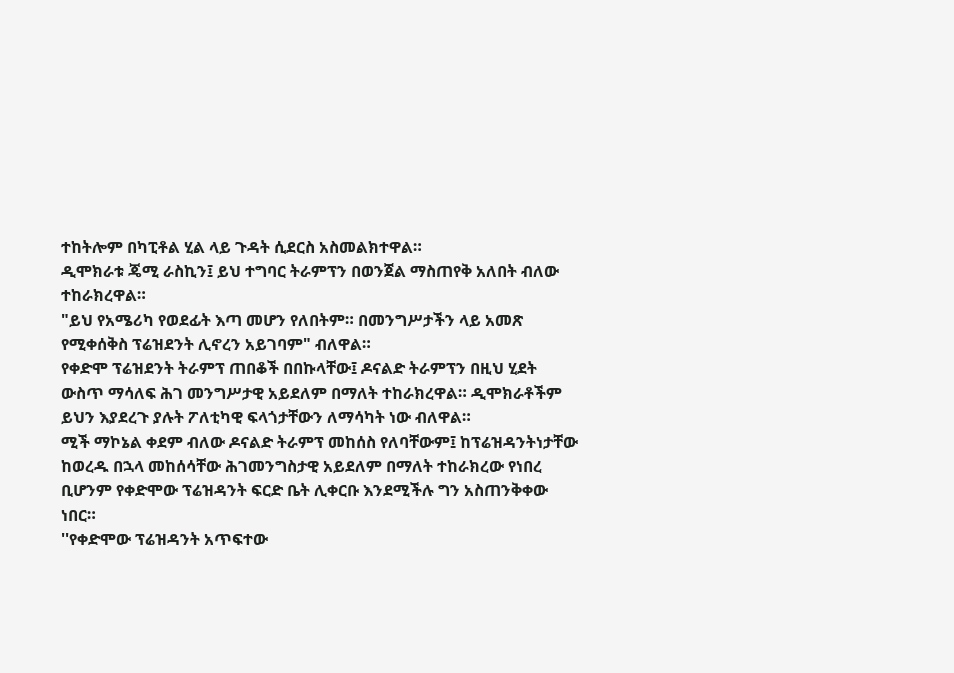ተከትሎም በካፒቶል ሂል ላይ ጉዳት ሲደርስ አስመልክተዋል።
ዲሞክራቱ ጄሚ ራስኪን፤ ይህ ተግባር ትራምፕን በወንጀል ማስጠየቅ አለበት ብለው ተከራክረዋል።
"ይህ የአሜሪካ የወደፊት እጣ መሆን የለበትም። በመንግሥታችን ላይ አመጽ የሚቀሰቅስ ፕሬዝደንት ሊኖረን አይገባም" ብለዋል።
የቀድሞ ፕሬዝደንት ትራምፕ ጠበቆች በበኩላቸው፤ ዶናልድ ትራምፕን በዚህ ሂደት ውስጥ ማሳለፍ ሕገ መንግሥታዊ አይደለም በማለት ተከራክረዋል። ዲሞክራቶችም ይህን እያደረጉ ያሉት ፖለቲካዊ ፍላጎታቸውን ለማሳካት ነው ብለዋል።
ሚች ማኮኔል ቀደም ብለው ዶናልድ ትራምፕ መከሰስ የለባቸውም፤ ከፕሬዝዳንትነታቸው ከወረዱ በኋላ መከሰሳቸው ሕገመንግስታዊ አይደለም በማለት ተከራክረው የነበረ ቢሆንም የቀድሞው ፕሬዝዳንት ፍርድ ቤት ሊቀርቡ እንደሚችሉ ግን አስጠንቅቀው ነበር።
''የቀድሞው ፕሬዝዳንት አጥፍተው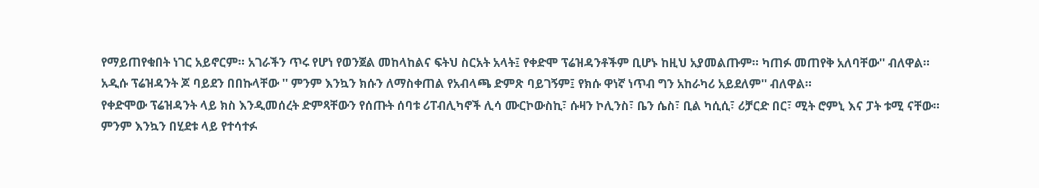የማይጠየቁበት ነገር አይኖርም። አገራችን ጥሩ የሆነ የወንጀል መከላከልና ፍትህ ስርአት አላት፤ የቀድሞ ፕሬዝዳንቶችም ቢሆኑ ከዚህ አያመልጡም። ካጠፉ መጠየቅ አለባቸው'' ብለዋል።
አዲሱ ፕሬዝዳንት ጆ ባይደን በበኩላቸው '' ምንም እንኳን ክሱን ለማስቀጠል የአብላጫ ድምጽ ባይገኝም፤ የክሱ ዋነኛ ነጥብ ግን አከራካሪ አይደለም'' ብለዋል።
የቀድሞው ፕሬዝዳንት ላይ ክስ እንዲመሰረት ድምጻቸውን የሰጡት ሰባቱ ሪፐብሊካኖች ሊሳ ሙርኮውስኪ፣ ሱዛን ኮሊንስ፣ ቤን ሴስ፣ ቢል ካሲሲ፣ ሪቻርድ በር፣ ሚት ሮምኒ እና ፓት ቱሚ ናቸው።
ምንም እንኳን በሂደቱ ላይ የተሳተፉ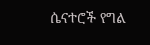ሴናተሮች የግል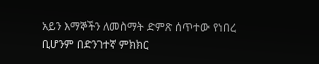አይን እማኞችን ለመስማት ድምጽ ሰጥተው የነበረ ቢሆንም በድንገተኛ ምክክር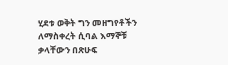ሂደቱ ወቅት ግን መዘግየቶችን ለማስቀረት ሲባል እማኞቹ ቃላቸውን በጽሁፍ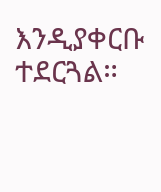እንዲያቀርቡ ተደርጓል።